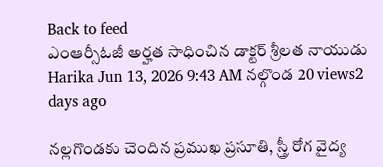Back to feed
ఎంఆర్సీఓజీ అర్హత సాధించిన డాక్టర్ శ్రీలత నాయుడు
Harika Jun 13, 2026 9:43 AM నల్గొండ 20 views2 days ago

నల్లగొండకు చెందిన ప్రముఖ ప్రసూతి, స్త్రీ రోగ వైద్య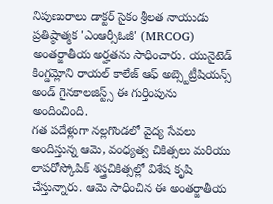నిపుణురాలు డాక్టర్ సైకం శ్రీలత నాయుడు ప్రతిష్ఠాత్మక 'ఎంఆర్సీఓజీ' (MRCOG) అంతర్జాతీయ అర్హతను సాధించారు. యునైటెడ్ కింగ్డమ్లోని రాయల్ కాలేజ్ ఆఫ్ అబ్స్టెట్రీషియన్స్ అండ్ గైనకాలజిస్ట్స్ ఈ గుర్తింపును అందించింది.
గత పదేళ్లుగా నల్లగొండలో వైద్య సేవలు అందిస్తున్న ఆమె, వంధ్యత్వ చికిత్సలు మరియు లాపరోస్కోపిక్ శస్త్రచికిత్సల్లో విశేష కృషి చేస్తున్నారు. ఆమె సాధించిన ఈ అంతర్జాతీయ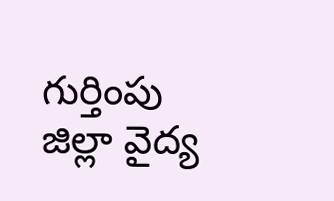గుర్తింపు జిల్లా వైద్య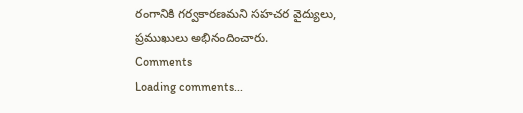రంగానికి గర్వకారణమని సహచర వైద్యులు, ప్రముఖులు అభినందించారు.
Comments
Loading comments...